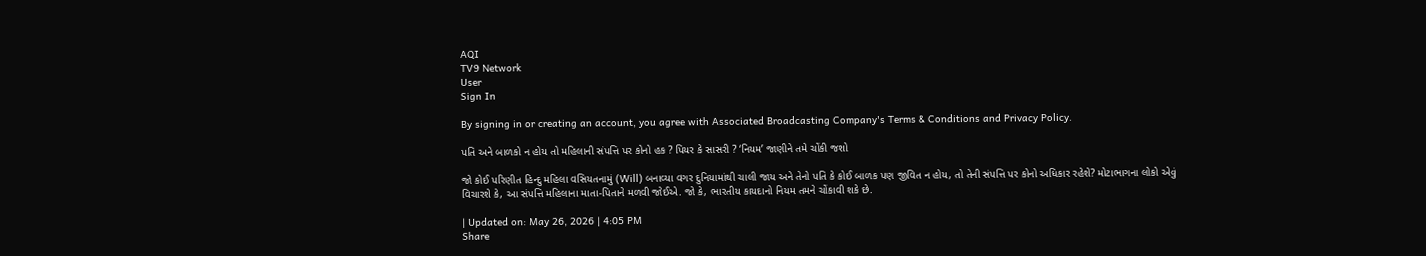AQI
TV9 Network
User
Sign In

By signing in or creating an account, you agree with Associated Broadcasting Company's Terms & Conditions and Privacy Policy.

પતિ અને બાળકો ન હોય તો મહિલાની સંપત્તિ પર કોનો હક ? પિયર કે સાસરી ? ‘નિયમ’ જાણીને તમે ચોંકી જશો

જો કોઈ પરિણીત હિન્દુ મહિલા વસિયતનામું (Will) બનાવ્યા વગર દુનિયામાંથી ચાલી જાય અને તેનો પતિ કે કોઈ બાળક પણ જીવિત ન હોય, તો તેની સંપત્તિ પર કોનો અધિકાર રહેશે? મોટાભાગના લોકો એવું વિચારશે કે, આ સંપત્તિ મહિલાના માતા-પિતાને મળવી જોઈએ. જો કે, ભારતીય કાયદાનો નિયમ તમને ચોંકાવી શકે છે.

| Updated on: May 26, 2026 | 4:05 PM
Share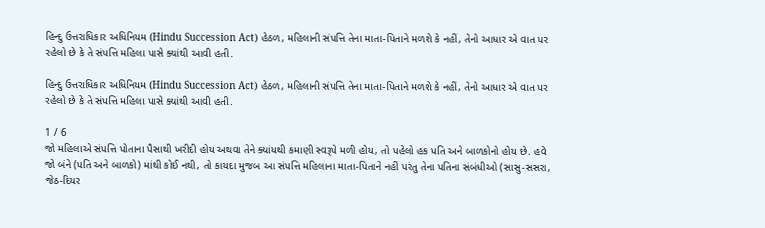હિન્દુ ઉત્તરાધિકાર અધિનિયમ (Hindu Succession Act) હેઠળ, મહિલાની સંપત્તિ તેના માતા-પિતાને મળશે કે નહીં, તેનો આધાર એ વાત પર રહેલો છે કે તે સંપત્તિ મહિલા પાસે ક્યાંથી આવી હતી.

હિન્દુ ઉત્તરાધિકાર અધિનિયમ (Hindu Succession Act) હેઠળ, મહિલાની સંપત્તિ તેના માતા-પિતાને મળશે કે નહીં, તેનો આધાર એ વાત પર રહેલો છે કે તે સંપત્તિ મહિલા પાસે ક્યાંથી આવી હતી.

1 / 6
જો મહિલાએ સંપત્તિ પોતાના પૈસાથી ખરીદી હોય અથવા તેને ક્યાંયથી કમાણી સ્વરૂપે મળી હોય, તો પહેલો હક પતિ અને બાળકોનો હોય છે. હવે જો બંને (પતિ અને બાળકો) માંથી કોઈ નથી, તો કાયદા મુજબ આ સંપત્તિ મહિલાના માતા-પિતાને નહીં પરંતુ તેના પતિના સંબંધીઓ (સાસુ-સસરા, જેઠ-દિયર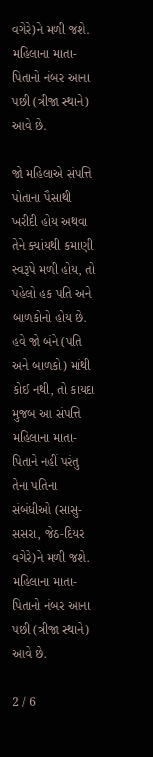વગેરે)ને મળી જશે. મહિલાના માતા-પિતાનો નંબર આના પછી (ત્રીજા સ્થાને) આવે છે.

જો મહિલાએ સંપત્તિ પોતાના પૈસાથી ખરીદી હોય અથવા તેને ક્યાંયથી કમાણી સ્વરૂપે મળી હોય, તો પહેલો હક પતિ અને બાળકોનો હોય છે. હવે જો બંને (પતિ અને બાળકો) માંથી કોઈ નથી, તો કાયદા મુજબ આ સંપત્તિ મહિલાના માતા-પિતાને નહીં પરંતુ તેના પતિના સંબંધીઓ (સાસુ-સસરા, જેઠ-દિયર વગેરે)ને મળી જશે. મહિલાના માતા-પિતાનો નંબર આના પછી (ત્રીજા સ્થાને) આવે છે.

2 / 6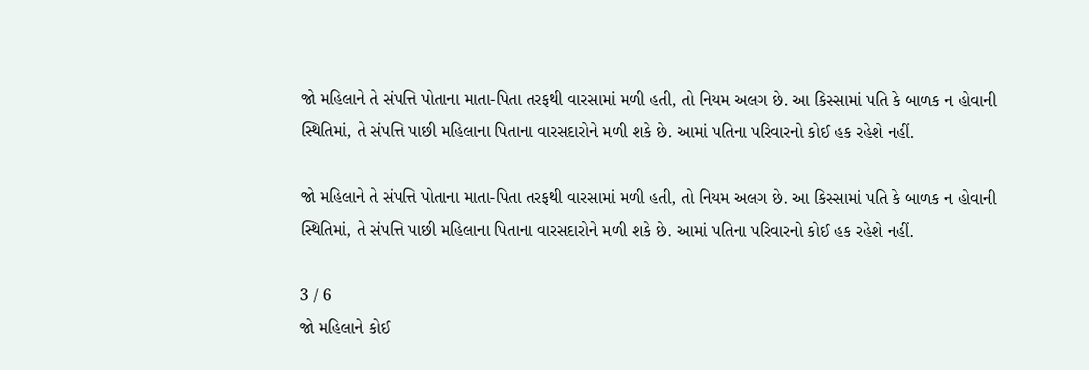જો મહિલાને તે સંપત્તિ પોતાના માતા-પિતા તરફથી વારસામાં મળી હતી, તો નિયમ અલગ છે. આ કિસ્સામાં પતિ કે બાળક ન હોવાની સ્થિતિમાં, તે સંપત્તિ પાછી મહિલાના પિતાના વારસદારોને મળી શકે છે. આમાં પતિના પરિવારનો કોઈ હક રહેશે નહીં.

જો મહિલાને તે સંપત્તિ પોતાના માતા-પિતા તરફથી વારસામાં મળી હતી, તો નિયમ અલગ છે. આ કિસ્સામાં પતિ કે બાળક ન હોવાની સ્થિતિમાં, તે સંપત્તિ પાછી મહિલાના પિતાના વારસદારોને મળી શકે છે. આમાં પતિના પરિવારનો કોઈ હક રહેશે નહીં.

3 / 6
જો મહિલાને કોઈ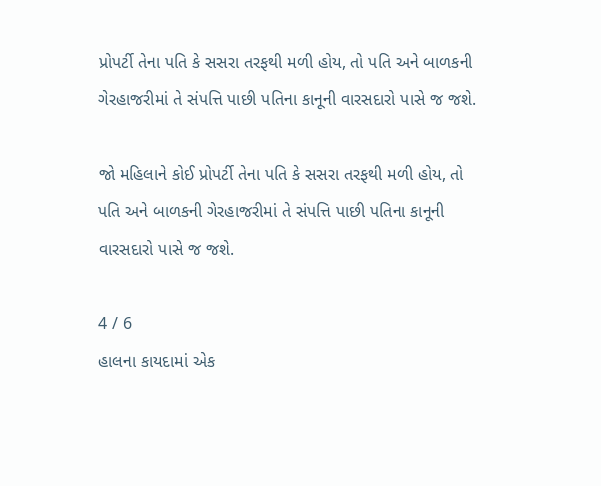પ્રોપર્ટી તેના પતિ કે સસરા તરફથી મળી હોય, તો પતિ અને બાળકની ગેરહાજરીમાં તે સંપત્તિ પાછી પતિના કાનૂની વારસદારો પાસે જ જશે.

જો મહિલાને કોઈ પ્રોપર્ટી તેના પતિ કે સસરા તરફથી મળી હોય, તો પતિ અને બાળકની ગેરહાજરીમાં તે સંપત્તિ પાછી પતિના કાનૂની વારસદારો પાસે જ જશે.

4 / 6
હાલના કાયદામાં એક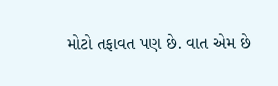મોટો તફાવત પણ છે. વાત એમ છે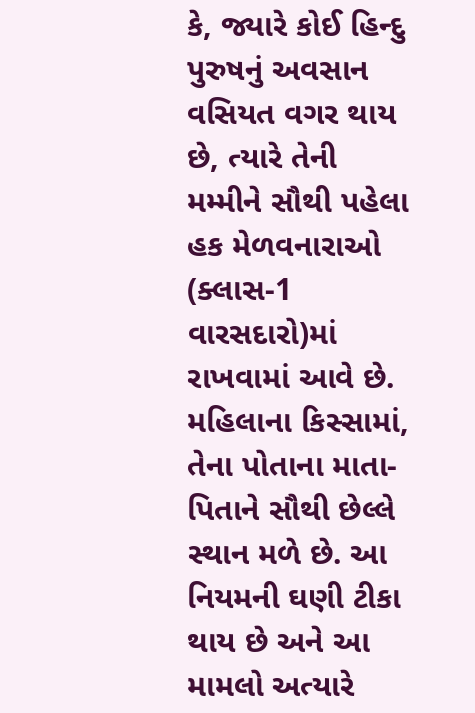કે, જ્યારે કોઈ હિન્દુ પુરુષનું અવસાન વસિયત વગર થાય છે, ત્યારે તેની મમ્મીને સૌથી પહેલા હક મેળવનારાઓ (ક્લાસ-1 વારસદારો)માં રાખવામાં આવે છે. મહિલાના કિસ્સામાં, તેના પોતાના માતા-પિતાને સૌથી છેલ્લે સ્થાન મળે છે. આ નિયમની ઘણી ટીકા થાય છે અને આ મામલો અત્યારે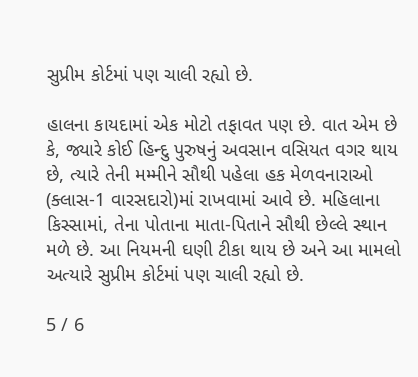સુપ્રીમ કોર્ટમાં પણ ચાલી રહ્યો છે.

હાલના કાયદામાં એક મોટો તફાવત પણ છે. વાત એમ છે કે, જ્યારે કોઈ હિન્દુ પુરુષનું અવસાન વસિયત વગર થાય છે, ત્યારે તેની મમ્મીને સૌથી પહેલા હક મેળવનારાઓ (ક્લાસ-1 વારસદારો)માં રાખવામાં આવે છે. મહિલાના કિસ્સામાં, તેના પોતાના માતા-પિતાને સૌથી છેલ્લે સ્થાન મળે છે. આ નિયમની ઘણી ટીકા થાય છે અને આ મામલો અત્યારે સુપ્રીમ કોર્ટમાં પણ ચાલી રહ્યો છે.

5 / 6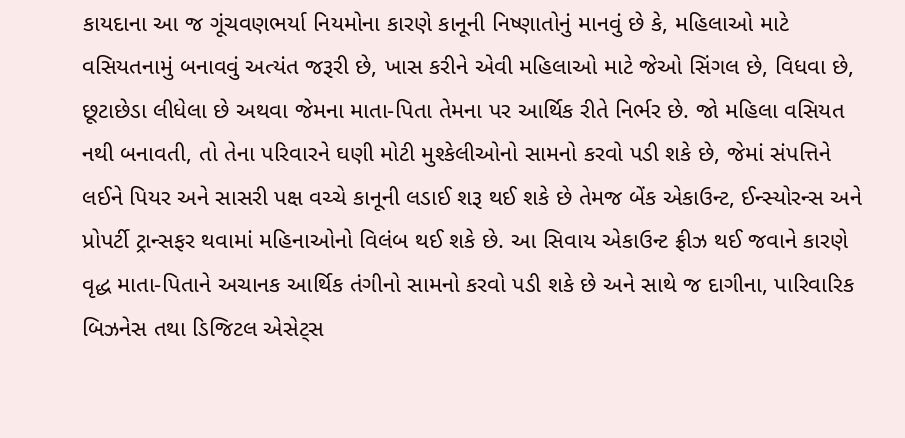કાયદાના આ જ ગૂંચવણભર્યા નિયમોના કારણે કાનૂની નિષ્ણાતોનું માનવું છે કે, મહિલાઓ માટે વસિયતનામું બનાવવું અત્યંત જરૂરી છે, ખાસ કરીને એવી મહિલાઓ માટે જેઓ સિંગલ છે, વિધવા છે, છૂટાછેડા લીધેલા છે અથવા જેમના માતા-પિતા તેમના પર આર્થિક રીતે નિર્ભર છે. જો મહિલા વસિયત નથી બનાવતી, તો તેના પરિવારને ઘણી મોટી મુશ્કેલીઓનો સામનો કરવો પડી શકે છે, જેમાં સંપત્તિને લઈને પિયર અને સાસરી પક્ષ વચ્ચે કાનૂની લડાઈ શરૂ થઈ શકે છે તેમજ બેંક એકાઉન્ટ, ઈન્સ્યોરન્સ અને પ્રોપર્ટી ટ્રાન્સફર થવામાં મહિનાઓનો વિલંબ થઈ શકે છે. આ સિવાય એકાઉન્ટ ફ્રીઝ થઈ જવાને કારણે વૃદ્ધ માતા-પિતાને અચાનક આર્થિક તંગીનો સામનો કરવો પડી શકે છે અને સાથે જ દાગીના, પારિવારિક બિઝનેસ તથા ડિજિટલ એસેટ્સ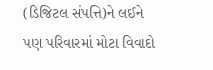(ડિજિટલ સંપત્તિ)ને લઈને પણ પરિવારમાં મોટા વિવાદો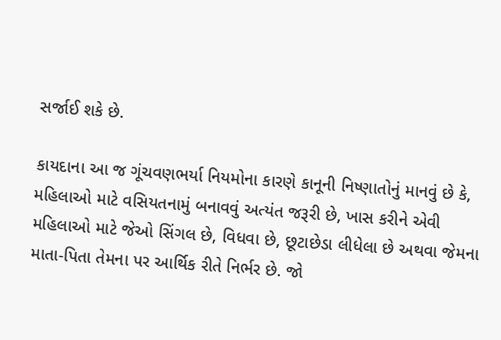સર્જાઈ શકે છે.

કાયદાના આ જ ગૂંચવણભર્યા નિયમોના કારણે કાનૂની નિષ્ણાતોનું માનવું છે કે, મહિલાઓ માટે વસિયતનામું બનાવવું અત્યંત જરૂરી છે, ખાસ કરીને એવી મહિલાઓ માટે જેઓ સિંગલ છે, વિધવા છે, છૂટાછેડા લીધેલા છે અથવા જેમના માતા-પિતા તેમના પર આર્થિક રીતે નિર્ભર છે. જો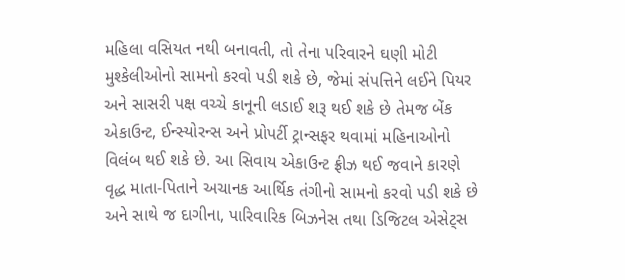મહિલા વસિયત નથી બનાવતી, તો તેના પરિવારને ઘણી મોટી મુશ્કેલીઓનો સામનો કરવો પડી શકે છે, જેમાં સંપત્તિને લઈને પિયર અને સાસરી પક્ષ વચ્ચે કાનૂની લડાઈ શરૂ થઈ શકે છે તેમજ બેંક એકાઉન્ટ, ઈન્સ્યોરન્સ અને પ્રોપર્ટી ટ્રાન્સફર થવામાં મહિનાઓનો વિલંબ થઈ શકે છે. આ સિવાય એકાઉન્ટ ફ્રીઝ થઈ જવાને કારણે વૃદ્ધ માતા-પિતાને અચાનક આર્થિક તંગીનો સામનો કરવો પડી શકે છે અને સાથે જ દાગીના, પારિવારિક બિઝનેસ તથા ડિજિટલ એસેટ્સ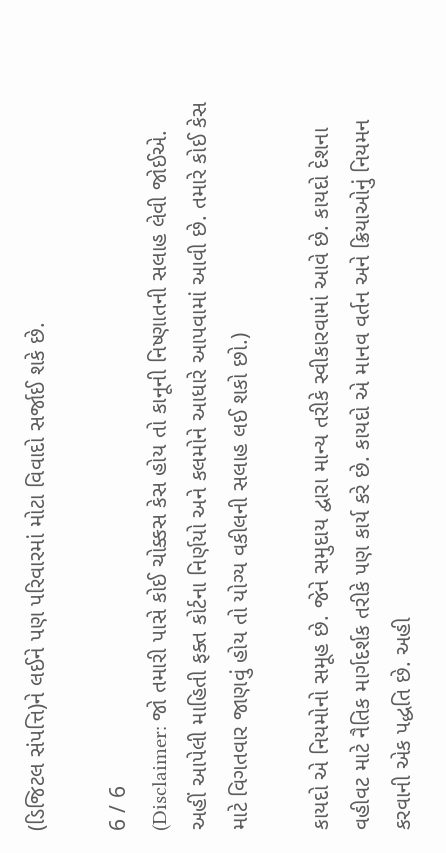(ડિજિટલ સંપત્તિ)ને લઈને પણ પરિવારમાં મોટા વિવાદો સર્જાઈ શકે છે.

6 / 6
(Disclaimer: જો તમારી પાસે કોઈ ચોક્કસ કેસ હોય તો કાનૂની નિષ્ણાતની સલાહ લેવી જોઈએ. અહીં આપેલી માહિતી ફક્ત કોર્ટના નિર્ણયો અને કલમોને આધારે આપવામાં આવી છે. તમારે કોઈ કેસ માટે વિગતવાર જાણવું હોય તો યોગ્ય વકીલની સલાહ લઈ શકો છો.)

કાયદો એ નિયમોનો સમૂહ છે. જેને સમુદાય દ્વારા માન્ય તરીકે સ્વીકારવામાં આવે છે. કાયદો દેશના વહીવટ માટે નૈતિક માર્ગદર્શક તરીકે પણ કાર્ય કરે છે. કાયદો એ માનવ વર્તન અને ક્રિયાઓનું નિયમન કરવાની એક પદ્ધતિ છે. અહી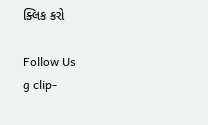ક્લિક કરો

Follow Us
g clip-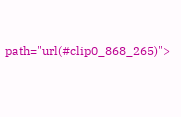path="url(#clip0_868_265)">